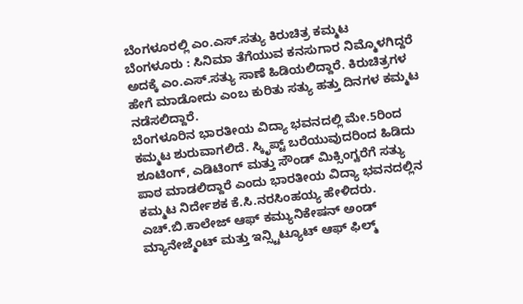ಬೆಂಗಳೂರಲ್ಲಿ ಎಂ.ಎಸ್.ಸತ್ಯು ಕಿರುಚಿತ್ರ ಕಮ್ಮಟ
ಬೆಂಗಳೂರು : ಸಿನಿಮಾ ತೆಗೆಯುವ ಕನಸುಗಾರ ನಿಮ್ಮೊಳಗಿದ್ದರೆ ಅದಕ್ಕೆ ಎಂ.ಎಸ್.ಸತ್ಯು ಸಾಣೆ ಹಿಡಿಯಲಿದ್ದಾರೆ. ಕಿರುಚಿತ್ರಗಳ ಹೇಗೆ ಮಾಡೋದು ಎಂಬ ಕುರಿತು ಸತ್ಯು ಹತ್ತು ದಿನಗಳ ಕಮ್ಮಟ ನಡೆಸಲಿದ್ದಾರೆ.
ಬೆಂಗಳೂರಿನ ಭಾರತೀಯ ವಿದ್ಯಾ ಭವನದಲ್ಲಿ ಮೇ.5ರಿಂದ ಕಮ್ಮಟ ಶುರುವಾಗಲಿದೆ. ಸ್ಕಿೃಪ್ಟ್ ಬರೆಯುವುದರಿಂದ ಹಿಡಿದು ಶೂಟಿಂಗ್, ಎಡಿಟಿಂಗ್ ಮತ್ತು ಸೌಂಡ್ ಮಿಕ್ಸಿಂಗ್ವರೆಗೆ ಸತ್ಯು ಪಾಠ ಮಾಡಲಿದ್ದಾರೆ ಎಂದು ಭಾರತೀಯ ವಿದ್ಯಾ ಭವನದಲ್ಲಿನ ಕಮ್ಮಟ ನಿರ್ದೇಶಕ ಕೆ.ಸಿ.ನರಸಿಂಹಯ್ಯ ಹೇಳಿದರು.
ಎಚ್.ಬಿ.ಕಾಲೇಜ್ ಆಫ್ ಕಮ್ಯುನಿಕೇಷನ್ ಅಂಡ್ ಮ್ಯಾನೇಜ್ಮೆಂಟ್ ಮತ್ತು ಇನ್ಸ್ಟಿಟ್ಯೂಟ್ ಆಫ್ ಫಿಲ್ಮ್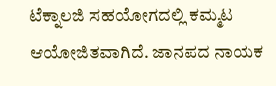ಟೆಕ್ನಾಲಜಿ ಸಹಯೋಗದಲ್ಲಿ ಕಮ್ಮಟ ಆಯೋಜಿತವಾಗಿದೆ. ಜಾನಪದ ನಾಯಕ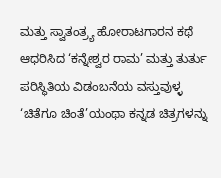ಮತ್ತು ಸ್ವಾತಂತ್ರ್ಯ ಹೋರಾಟಗಾರನ ಕಥೆ ಆಧರಿಸಿದ ‘ಕನ್ನೇಶ್ವರ ರಾಮ’ ಮತ್ತು ತುರ್ತು ಪರಿಸ್ಥಿತಿಯ ವಿಡಂಬನೆಯ ವಸ್ತುವುಳ್ಳ ‘ಚಿತೆಗೂ ಚಿಂತೆ’ಯಂಥಾ ಕನ್ನಡ ಚಿತ್ರಗಳನ್ನು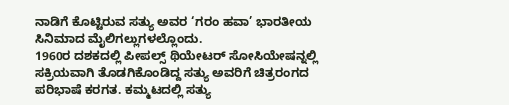ನಾಡಿಗೆ ಕೊಟ್ಟಿರುವ ಸತ್ಯು ಅವರ ‘ಗರಂ ಹವಾ’ ಭಾರತೀಯ ಸಿನಿಮಾದ ಮೈಲಿಗಲ್ಲುಗಳಲ್ಲೊಂದು.
1960ರ ದಶಕದಲ್ಲಿ ಪೀಪಲ್ಸ್ ಥಿಯೇಟರ್ ಸೋಸಿಯೇಷನ್ನಲ್ಲಿ ಸಕ್ರಿಯವಾಗಿ ತೊಡಗಿಕೊಂಡಿದ್ದ ಸತ್ಯು ಅವರಿಗೆ ಚಿತ್ರರಂಗದ ಪರಿಭಾಷೆ ಕರಗತ. ಕಮ್ಮಟದಲ್ಲಿ ಸತ್ಯು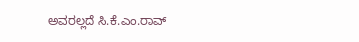ಅವರಲ್ಲದೆ ಸಿ.ಕೆ.ಎಂ.ರಾವ್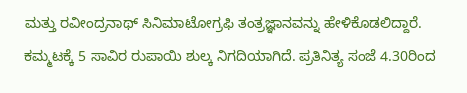ಮತ್ತು ರವೀಂದ್ರನಾಥ್ ಸಿನಿಮಾಟೋಗ್ರಫಿ ತಂತ್ರಜ್ಞಾನವನ್ನು ಹೇಳಿಕೊಡಲಿದ್ದಾರೆ.
ಕಮ್ಮಟಕ್ಕೆ 5 ಸಾವಿರ ರುಪಾಯಿ ಶುಲ್ಕ ನಿಗದಿಯಾಗಿದೆ. ಪ್ರತಿನಿತ್ಯ ಸಂಜೆ 4.30ರಿಂದ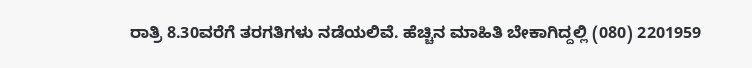ರಾತ್ರಿ 8.30ವರೆಗೆ ತರಗತಿಗಳು ನಡೆಯಲಿವೆ. ಹೆಚ್ಚಿನ ಮಾಹಿತಿ ಬೇಕಾಗಿದ್ದಲ್ಲಿ (080) 2201959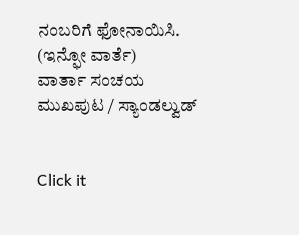ನಂಬರಿಗೆ ಫೋನಾಯಿಸಿ.
(ಇನ್ಫೋ ವಾರ್ತೆ)
ವಾರ್ತಾ ಸಂಚಯ
ಮುಖಪುಟ / ಸ್ಯಾಂಡಲ್ವುಡ್


Click it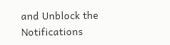and Unblock the Notifications